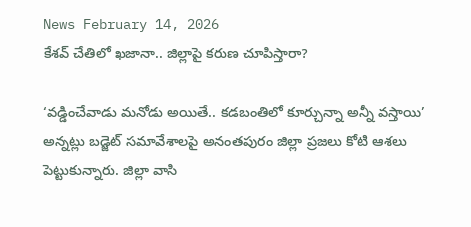News February 14, 2026
కేశవ్ చేతిలో ఖజానా.. జిల్లాపై కరుణ చూపిస్తారా?

‘వడ్డించేవాడు మనోడు అయితే.. కడబంతిలో కూర్చున్నా అన్నీ వస్తాయి’ అన్నట్లు బడ్జెట్ సమావేశాలపై అనంతపురం జిల్లా ప్రజలు కోటి ఆశలు పెట్టుకున్నారు. జిల్లా వాసి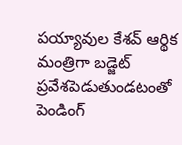పయ్యావుల కేశవ్ ఆర్థిక మంత్రిగా బడ్జెట్ ప్రవేశపెడుతుండటంతో పెండింగ్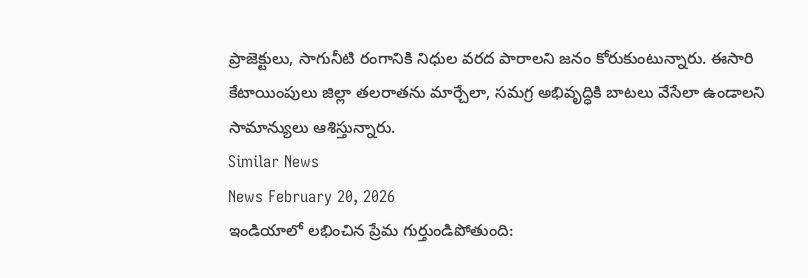ప్రాజెక్టులు, సాగునీటి రంగానికి నిధుల వరద పారాలని జనం కోరుకుంటున్నారు. ఈసారి కేటాయింపులు జిల్లా తలరాతను మార్చేలా, సమగ్ర అభివృద్ధికి బాటలు వేసేలా ఉండాలని సామాన్యులు ఆశిస్తున్నారు.
Similar News
News February 20, 2026
ఇండియాలో లభించిన ప్రేమ గుర్తుండిపోతుంది: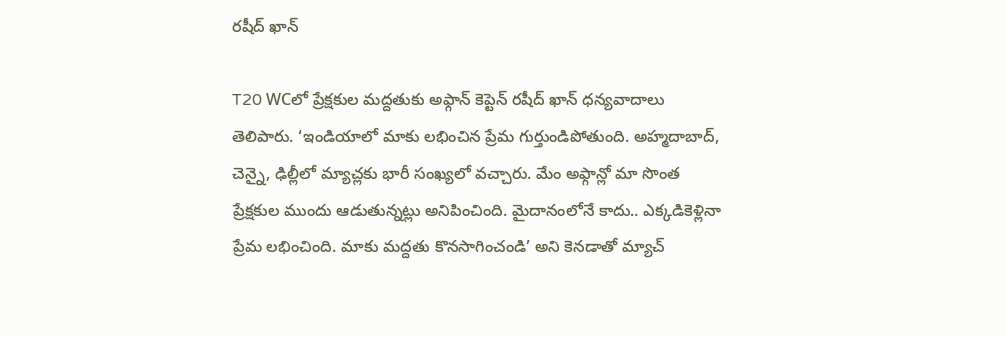రషీద్ ఖాన్

T20 WCలో ప్రేక్షకుల మద్దతుకు అఫ్గాన్ కెప్టెన్ రషీద్ ఖాన్ ధన్యవాదాలు తెలిపారు. ‘ఇండియాలో మాకు లభించిన ప్రేమ గుర్తుండిపోతుంది. అహ్మదాబాద్, చెన్నై, ఢిల్లీలో మ్యాచ్లకు భారీ సంఖ్యలో వచ్చారు. మేం అఫ్గాన్లో మా సొంత ప్రేక్షకుల ముందు ఆడుతున్నట్లు అనిపించింది. మైదానంలోనే కాదు.. ఎక్కడికెళ్లినా ప్రేమ లభించింది. మాకు మద్దతు కొనసాగించండి’ అని కెనడాతో మ్యాచ్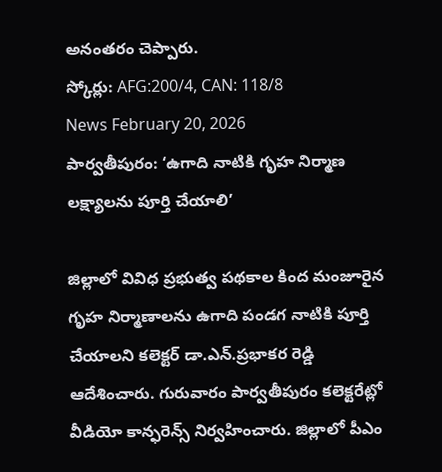అనంతరం చెప్పారు.
స్కోర్లు: AFG:200/4, CAN: 118/8
News February 20, 2026
పార్వతీపురం: ‘ఉగాది నాటికి గృహ నిర్మాణ లక్ష్యాలను పూర్తి చేయాలి’

జిల్లాలో వివిధ ప్రభుత్వ పథకాల కింద మంజూరైన గృహ నిర్మాణాలను ఉగాది పండగ నాటికి పూర్తి చేయాలని కలెక్టర్ డా.ఎన్.ప్రభాకర రెడ్డి ఆదేశించారు. గురువారం పార్వతీపురం కలెక్టరేట్లో వీడియో కాన్ఫరెన్స్ నిర్వహించారు. జిల్లాలో పీఎం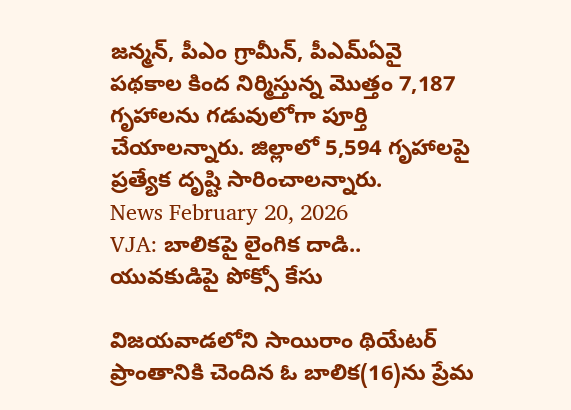జన్మన్, పీఎం గ్రామీన్, పీఎమ్ఏవై పథకాల కింద నిర్మిస్తున్న మొత్తం 7,187 గృహాలను గడువులోగా పూర్తి చేయాలన్నారు. జిల్లాలో 5,594 గృహాలపై ప్రత్యేక దృష్టి సారించాలన్నారు.
News February 20, 2026
VJA: బాలికపై లైంగిక దాడి.. యువకుడిపై పోక్సో కేసు

విజయవాడలోని సాయిరాం థియేటర్ ప్రాంతానికి చెందిన ఓ బాలిక(16)ను ప్రేమ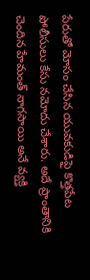పేరుతో మోసం చేసిన యువకుడిపై కొత్తపేట పోలీసులు కేసు నమోదు చేశారు. అదే ప్రాంతానికి చెందిన హేమంత్ నాగసాయి అనే వ్యక్తి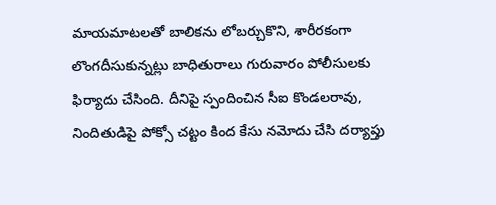మాయమాటలతో బాలికను లోబర్చుకొని, శారీరకంగా లొంగదీసుకున్నట్లు బాధితురాలు గురువారం పోలీసులకు ఫిర్యాదు చేసింది. దీనిపై స్పందించిన సీఐ కొండలరావు, నిందితుడిపై పోక్సో చట్టం కింద కేసు నమోదు చేసి దర్యాప్తు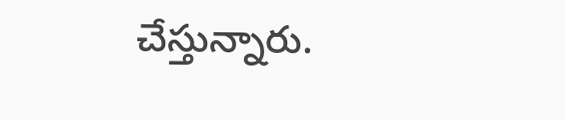చేస్తున్నారు.